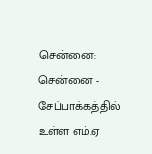சென்னை: சென்னை - சேப்பாக்கத்தில் உள்ள எம்.ஏ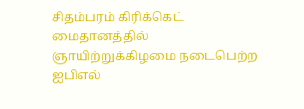சிதம்பரம் கிரிக்கெட் மைதானத்தில் ஞாயிற்றுக்கிழமை நடைபெற்ற ஐபிஎல்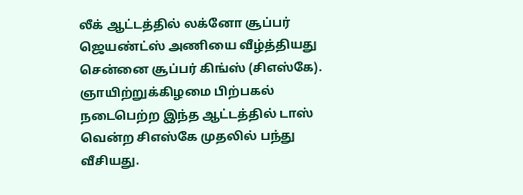லீக் ஆட்டத்தில் லக்னோ சூப்பர் ஜெயண்ட்ஸ் அணியை வீழ்த்தியது சென்னை சூப்பர் கிங்ஸ் (சிஎஸ்கே).
ஞாயிற்றுக்கிழமை பிற்பகல் நடைபெற்ற இந்த ஆட்டத்தில் டாஸ் வென்ற சிஎஸ்கே முதலில் பந்து வீசியது.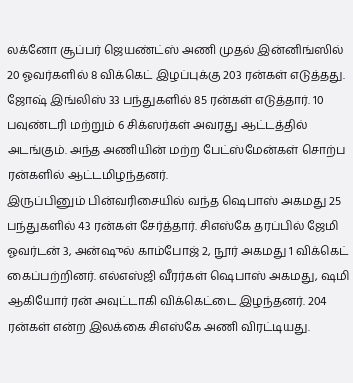லக்னோ சூப்பர் ஜெயண்ட்ஸ் அணி முதல் இன்னிங்ஸில் 20 ஓவர்களில் 8 விக்கெட் இழப்புக்கு 203 ரன்கள் எடுத்தது. ஜோஷ் இங்லிஸ் 33 பந்துகளில் 85 ரன்கள் எடுத்தார். 10 பவுண்டரி மற்றும் 6 சிக்ஸர்கள் அவரது ஆட்டத்தில் அடங்கும். அந்த அணியின் மற்ற பேட்ஸ்மேன்கள் சொற்ப ரன்களில் ஆட்டமிழந்தனர்.
இருப்பினும் பின்வரிசையில் வந்த ஷெபாஸ் அகமது 25 பந்துகளில் 43 ரன்கள் சேர்த்தார். சிஎஸ்கே தரப்பில் ஜேமி ஓவர்டன் 3, அன்ஷுல் காம்போஜ் 2, நூர் அகமது 1 விக்கெட் கைப்பற்றினர். எல்எஸ்ஜி வீரர்கள் ஷெபாஸ் அகமது, ஷமி ஆகியோர் ரன் அவுட்டாகி விக்கெட்டை இழந்தனர். 204 ரன்கள் என்ற இலக்கை சிஎஸ்கே அணி விரட்டியது.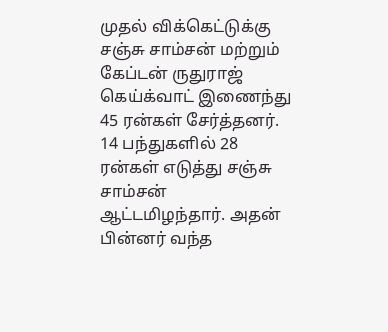முதல் விக்கெட்டுக்கு சஞ்சு சாம்சன் மற்றும் கேப்டன் ருதுராஜ் கெய்க்வாட் இணைந்து 45 ரன்கள் சேர்த்தனர். 14 பந்துகளில் 28 ரன்கள் எடுத்து சஞ்சு சாம்சன் ஆட்டமிழந்தார். அதன் பின்னர் வந்த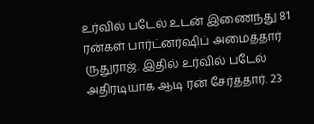உர்வில் படேல் உடன் இணைந்து 81 ரன்கள் பார்ட்னர்ஷிப் அமைத்தார் ருதுராஜ். இதில் உர்வில் படேல் அதிரடியாக ஆடி ரன் சேர்த்தார். 23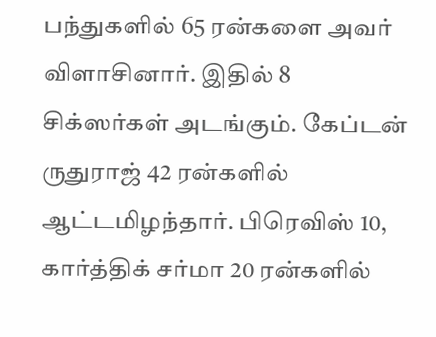பந்துகளில் 65 ரன்களை அவர் விளாசினார். இதில் 8 சிக்ஸர்கள் அடங்கும். கேப்டன் ருதுராஜ் 42 ரன்களில் ஆட்டமிழந்தார். பிரெவிஸ் 10, கார்த்திக் சர்மா 20 ரன்களில்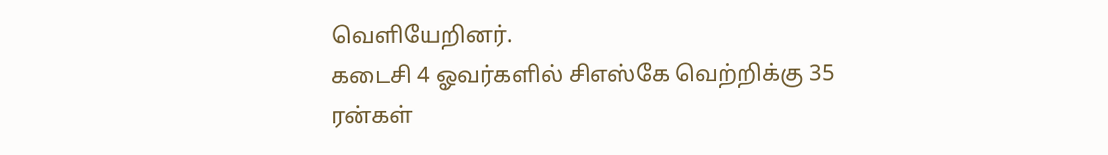வெளியேறினர்.
கடைசி 4 ஓவர்களில் சிஎஸ்கே வெற்றிக்கு 35 ரன்கள்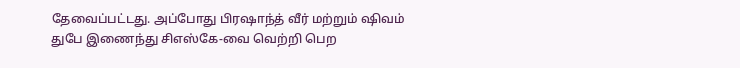தேவைப்பட்டது. அப்போது பிரஷாந்த் வீர் மற்றும் ஷிவம் துபே இணைந்து சிஎஸ்கே-வை வெற்றி பெற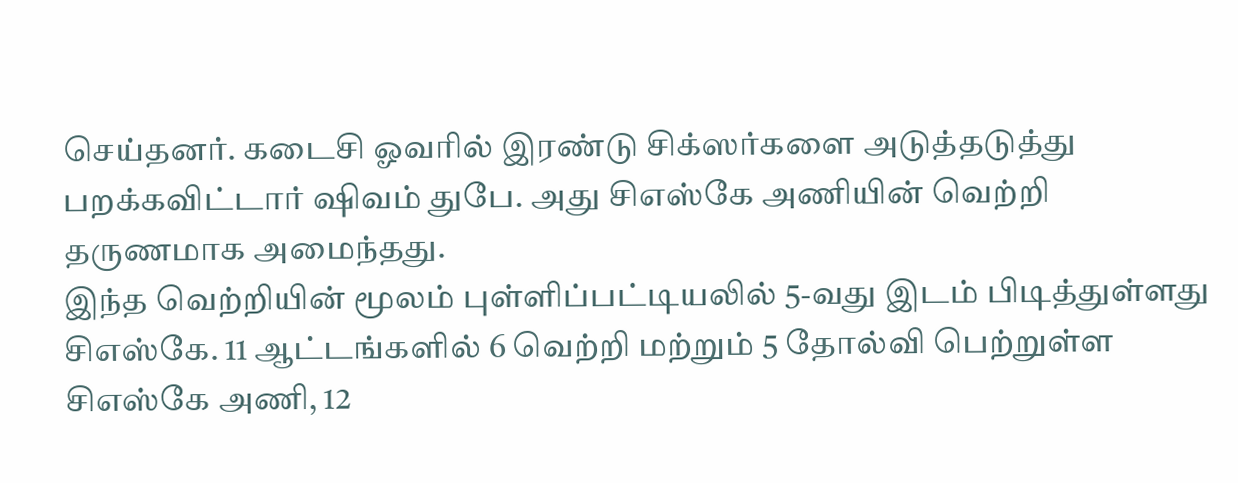செய்தனர். கடைசி ஓவரில் இரண்டு சிக்ஸர்களை அடுத்தடுத்து பறக்கவிட்டார் ஷிவம் துபே. அது சிஎஸ்கே அணியின் வெற்றி தருணமாக அமைந்தது.
இந்த வெற்றியின் மூலம் புள்ளிப்பட்டியலில் 5-வது இடம் பிடித்துள்ளது சிஎஸ்கே. 11 ஆட்டங்களில் 6 வெற்றி மற்றும் 5 தோல்வி பெற்றுள்ள சிஎஸ்கே அணி, 12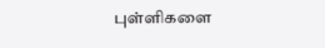புள்ளிகளை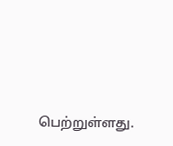பெற்றுள்ளது.